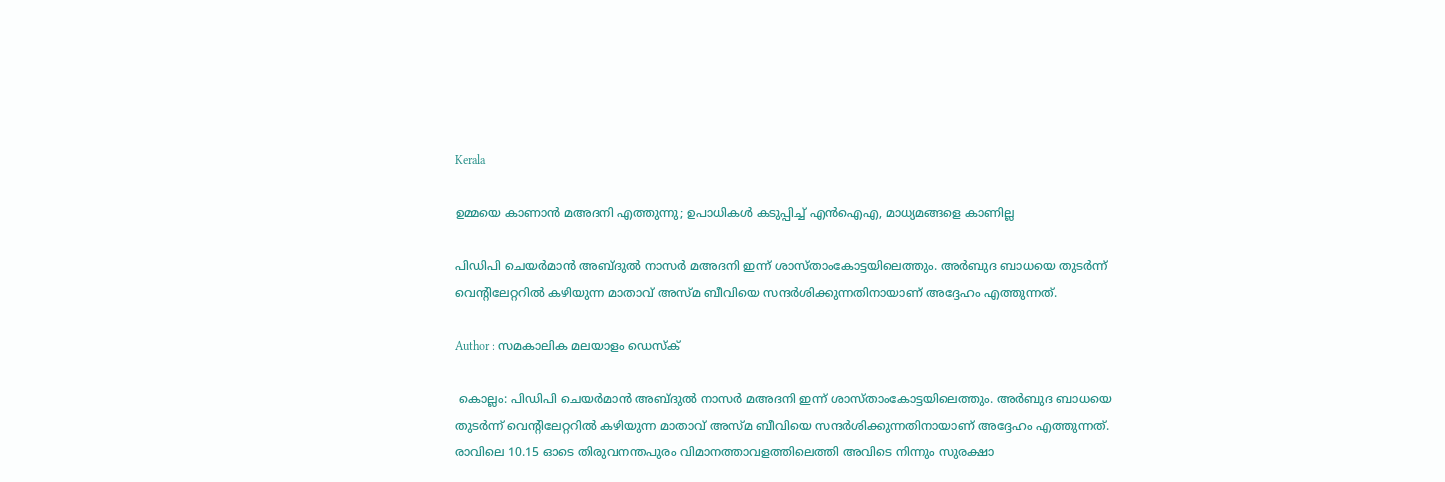Kerala

ഉമ്മയെ കാണാന്‍ മഅദനി എത്തുന്നു; ഉപാധികള്‍ കടുപ്പിച്ച് എന്‍ഐഎ, മാധ്യമങ്ങളെ കാണില്ല

പിഡിപി ചെയര്‍മാന്‍ അബ്ദുല്‍ നാസര്‍ മഅദനി ഇന്ന് ശാസ്താംകോട്ടയിലെത്തും. അര്‍ബുദ ബാധയെ തുടര്‍ന്ന് വെന്റിലേറ്ററില്‍ കഴിയുന്ന മാതാവ് അസ്മ ബീവിയെ സന്ദര്‍ശിക്കുന്നതിനായാണ് അദ്ദേഹം എത്തുന്നത്.

Author : സമകാലിക മലയാളം ഡെസ്ക്

 കൊല്ലം: പിഡിപി ചെയര്‍മാന്‍ അബ്ദുല്‍ നാസര്‍ മഅദനി ഇന്ന് ശാസ്താംകോട്ടയിലെത്തും. അര്‍ബുദ ബാധയെ തുടര്‍ന്ന് വെന്റിലേറ്ററില്‍ കഴിയുന്ന മാതാവ് അസ്മ ബീവിയെ സന്ദര്‍ശിക്കുന്നതിനായാണ് അദ്ദേഹം എത്തുന്നത്. രാവിലെ 10.15 ഓടെ തിരുവനന്തപുരം വിമാനത്താവളത്തിലെത്തി അവിടെ നിന്നും സുരക്ഷാ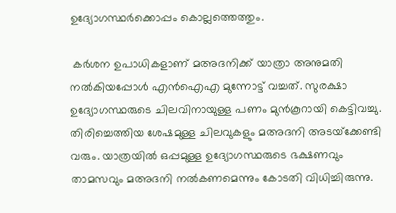ഉദ്യോഗസ്ഥര്‍ക്കൊപ്പം കൊല്ലത്തെത്തും.

 കര്‍ശന ഉപാധികളാണ് മഅദനിക്ക് യാത്രാ അനുമതി നല്‍കിയപ്പോള്‍ എന്‍ഐഎ മുന്നോട്ട് വച്ചത്. സുരക്ഷാ ഉദ്യോഗസ്ഥരുടെ ചിലവിനായുള്ള പണം മുന്‍കൂറായി കെട്ടിവച്ചു. തിരിച്ചെത്തിയ ശേഷമുള്ള ചിലവുകളും മഅദനി അടയ്‌ക്കേണ്ടി വരും. യാത്രയില്‍ ഒപ്പമുള്ള ഉദ്യോഗസ്ഥരുടെ ഭക്ഷണവും താമസവും മഅദനി നല്‍കണമെന്നും കോടതി വിധിച്ചിരുന്നു.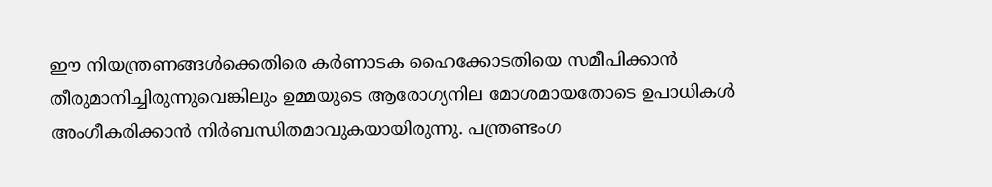ഈ നിയന്ത്രണങ്ങള്‍ക്കെതിരെ കര്‍ണാടക ഹൈക്കോടതിയെ സമീപിക്കാന്‍ തീരുമാനിച്ചിരുന്നുവെങ്കിലും ഉമ്മയുടെ ആരോഗ്യനില മോശമായതോടെ ഉപാധികള്‍ അംഗീകരിക്കാന്‍ നിര്‍ബന്ധിതമാവുകയായിരുന്നു. പന്ത്രണ്ടംഗ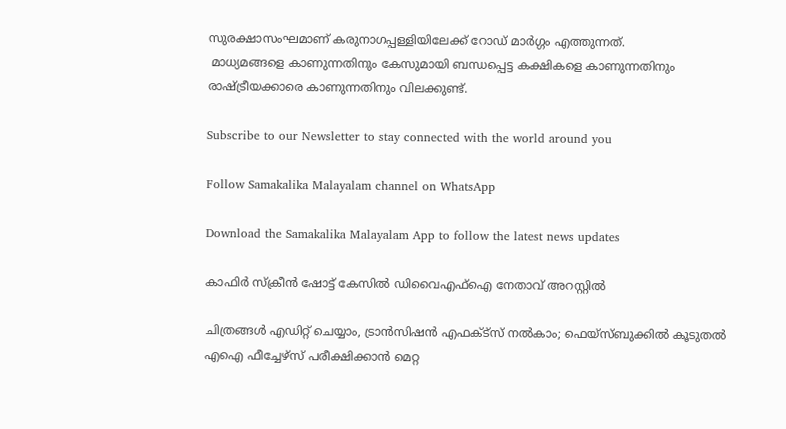സുരക്ഷാസംഘമാണ് കരുനാഗപ്പള്ളിയിലേക്ക് റോഡ് മാര്‍ഗ്ഗം എത്തുന്നത്.
 മാധ്യമങ്ങളെ കാണുന്നതിനും കേസുമായി ബന്ധപ്പെട്ട കക്ഷികളെ കാണുന്നതിനും രാഷ്ട്രീയക്കാരെ കാണുന്നതിനും വിലക്കുണ്ട്.

Subscribe to our Newsletter to stay connected with the world around you

Follow Samakalika Malayalam channel on WhatsApp

Download the Samakalika Malayalam App to follow the latest news updates

കാഫിര്‍ സ്‌ക്രീന്‍ ഷോട്ട് കേസില്‍ ഡിവൈഎഫ്‌ഐ നേതാവ് അറസ്റ്റില്‍

ചിത്രങ്ങള്‍ എഡിറ്റ് ചെയ്യാം, ട്രാന്‍സിഷന്‍ എഫക്ട്സ് നല്‍കാം; ഫെയ്‌സ്ബുക്കില്‍ കൂടുതല്‍ എഐ ഫീച്ചേഴ്സ് പരീക്ഷിക്കാന്‍ മെറ്റ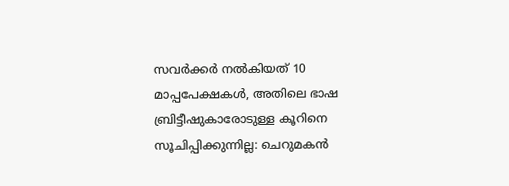സവര്‍ക്കര്‍ നല്‍കിയത് 10 മാപ്പപേക്ഷകള്‍, അതിലെ ഭാഷ ബ്രിട്ടീഷുകാരോടുള്ള കൂറിനെ സൂചിപ്പിക്കുന്നില്ല: ചെറുമകന്‍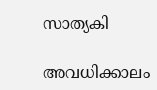സാത്യകി

അവധിക്കാലം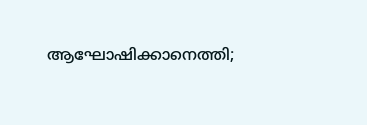ആഘോഷിക്കാനെത്തി;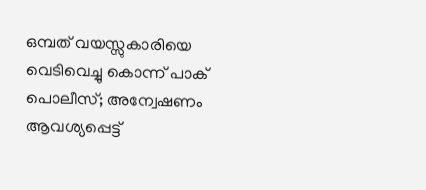ഒമ്പത് വയസ്സുകാരിയെ വെടിവെച്ചു കൊന്ന് പാക് പൊലീസ്; അന്വേഷണം ആവശ്യപ്പെട്ട്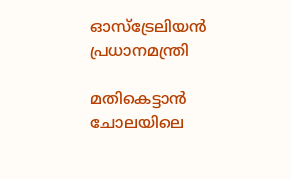ഓസ്‌ട്രേലിയന്‍ പ്രധാനമന്ത്രി

മതികെട്ടാൻ ചോലയിലെ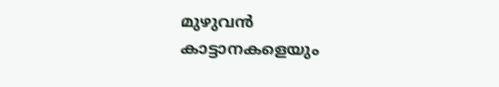മുഴുവൻ കാട്ടാനകളെയും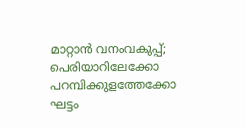മാറ്റാൻ വനംവകുപ്പ്; പെരിയാറിലേക്കോ പറമ്പിക്കുളത്തേക്കോ ഘട്ടം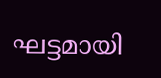ഘട്ടമായി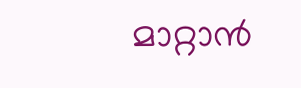മാറ്റാൻ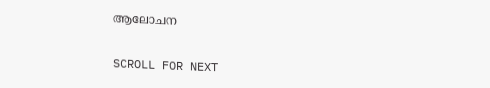ആലോചന

SCROLL FOR NEXT